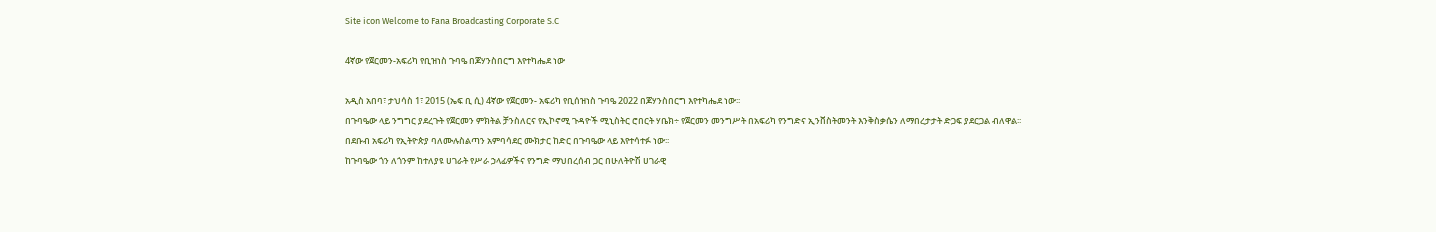Site icon Welcome to Fana Broadcasting Corporate S.C

4ኛው የጀርመን-አፍሪካ የቢዝነስ ጉባዔ በጆሃንስበርግ እየተካሔደ ነው

አዲስ አበባ፣ ታህሳስ 1፣ 2015 (ኤፍ ቢ ሲ) 4ኛው የጀርመን- አፍሪካ የቢሰዝነስ ጉባዔ 2022 በጆሃንስበርግ እየተካሔደ ነው፡፡
በጉባዔው ላይ ንግግር ያደረጉት የጀርመን ምክትል ቻንስለርና የኢኮኖሚ ጉዳዮች ሚኒስትር ሮበርት ሃቤክ÷ የጀርመን መንግሥት በአፍሪካ የንግድና ኢንቨስትመንት እንቅስቃሴን ለማበረታታት ድጋፍ ያደርጋል ብለዋል፡፡
በደቡብ አፍሪካ የኢትዮጵያ ባለሙሉስልጣን አምባሳደር ሙክታር ከድር በጉባዔው ላይ እየተሳተፉ ነው፡፡
ከጉባዔው ጎን ለጎንም ከተለያዩ ሀገራት የሥራ ኃላፊዎችና የንግድ ማህበረሰብ ጋር በሁለትዮሽ ሀገራዊ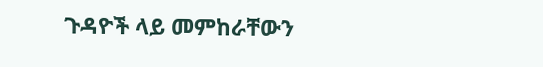ጉዳዮች ላይ መምከራቸውን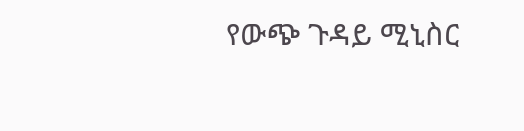የውጭ ጉዳይ ሚኒስር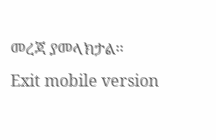መረጃ ያመላክታል፡፡
Exit mobile version